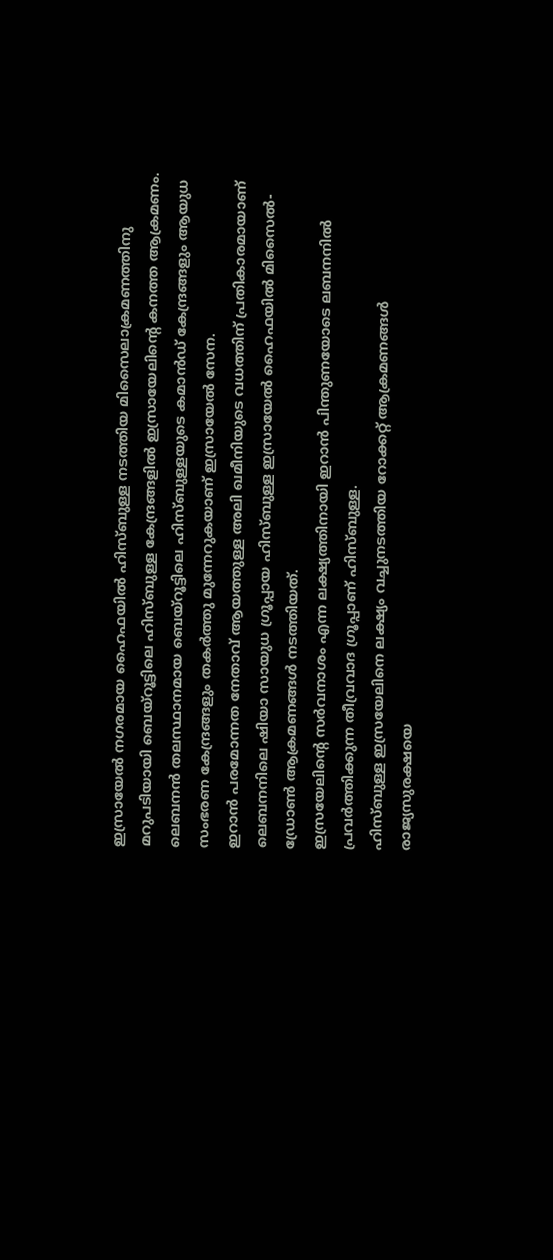ഇസ്രായേൽ നഗരമായ ഹൈഫയിൽ ഹിസ്ബുള്ള നടത്തിയ മിസൈലാക്രമണത്തിനു മറുപടിയായി ബെയ്റൂട്ടിലെ ഹിസ്ബുള്ള കേന്ദ്രങ്ങളിൽ ഇസ്രായേലിന്റെ കനത്ത ആക്രമണം. ലെബനൻ തലസ്ഥാനമായ ബെയ്റൂട്ടിലെ ഹിസ്ബുള്ളയുടെ കമാൻഡ് കേന്ദ്രങ്ങളും ആയുധ സംഭരണ കേന്ദ്രങ്ങളും തകർത്തു മുന്നേറുകയാണ് ഇസ്രായേൽ സേന.
ഇറാൻ പരമോന്നത നേതാവ് ആയത്തുള്ള അലി ഖമീനിയുടെ വധത്തിന് പ്രതികാരമായാണ് ലെബനനിലെ ഷിയാ സായുധ ഗ്രൂപ്പായ ഹിസ്ബുള്ള ഇസ്രായേൽ ഹൈഫയിൽ മിസൈൽ-ഡ്രോൺ ആക്രമണങ്ങൾ നടത്തിയത്.
ഇസ്രയേലിന്റെ സർവനാശം എന്ന ലക്ഷ്യത്തിനായി ഇറാൻ പിന്തുണയോടെ ലബനനിൽ പ്രവർത്തിക്കുന്ന തീവ്രവാദ ഗ്രൂപ്പാണ് ഹിസ്ബുള്ള.
ഹിസ്ബുള്ള ഇസ്രയേലിനെ ലക്ഷ്യം വച്ചുനടത്തിയ റോക്കറ്റ് ആക്രമണങ്ങൾ രാജ്യസുരക്ഷയെ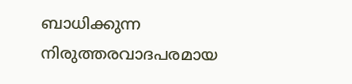ബാധിക്കുന്ന നിരുത്തരവാദപരമായ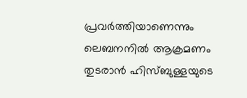പ്രവർത്തിയാണെന്നും ലെബനനിൽ ആക്രമണം തുടരാൻ ഹിസ്ബുള്ളയുടെ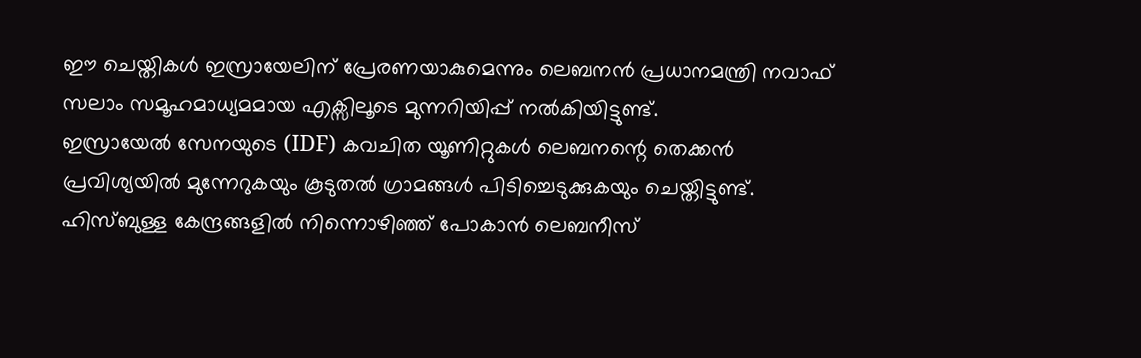ഈ ചെയ്തികൾ ഇസ്രായേലിന് പ്രേരണയാകുമെന്നും ലെബനൻ പ്രധാനമന്ത്രി നവാഫ് സലാം സമൂഹമാധ്യമമായ എക്സിലൂടെ മുന്നറിയിപ്പ് നൽകിയിട്ടുണ്ട്.
ഇസ്രായേൽ സേനയുടെ (IDF) കവചിത യൂണിറ്റുകൾ ലെബനന്റെ തെക്കൻ പ്രവിശ്യയിൽ മുന്നേറുകയും കൂടുതൽ ഗ്രാമങ്ങൾ പിടിച്ചെടുക്കുകയും ചെയ്തിട്ടുണ്ട്.
ഹിസ്ബുള്ള കേന്ദ്രങ്ങളിൽ നിന്നൊഴിഞ്ഞ് പോകാൻ ലെബനീസ്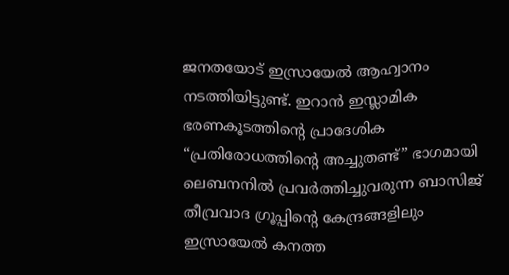ജനതയോട് ഇസ്രായേൽ ആഹ്വാനം നടത്തിയിട്ടുണ്ട്. ഇറാൻ ഇസ്ലാമിക ഭരണകൂടത്തിന്റെ പ്രാദേശിക “പ്രതിരോധത്തിൻ്റെ അച്ചുതണ്ട്” ഭാഗമായി ലെബനനിൽ പ്രവർത്തിച്ചുവരുന്ന ബാസിജ് തീവ്രവാദ ഗ്രൂപ്പിന്റെ കേന്ദ്രങ്ങളിലും ഇസ്രായേൽ കനത്ത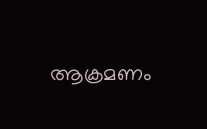ആക്രമണം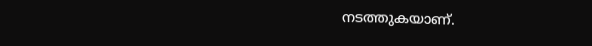നടത്തുകയാണ്.